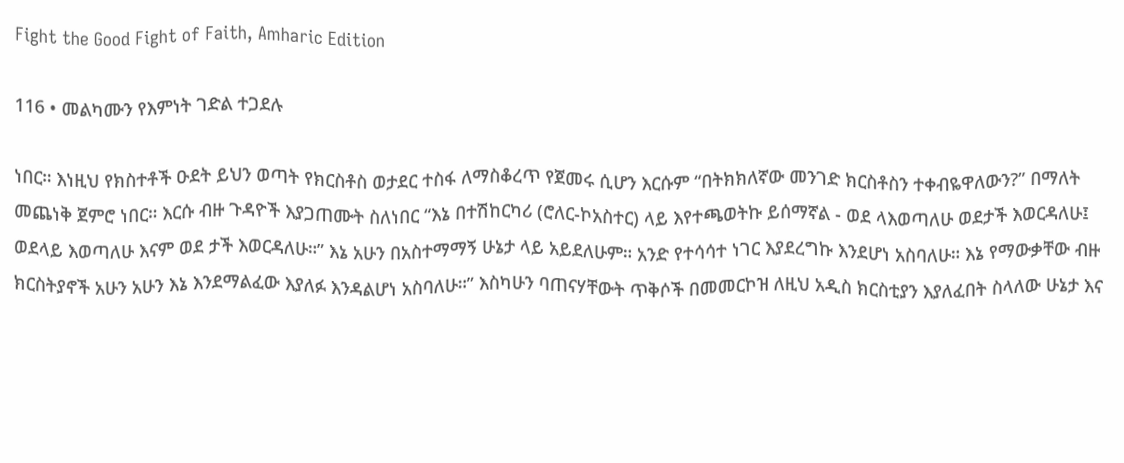Fight the Good Fight of Faith, Amharic Edition

116 • መልካሙን የእምነት ገድል ተጋደሉ

ነበር። እነዚህ የክስተቶች ዑደት ይህን ወጣት የክርስቶስ ወታደር ተስፋ ለማስቆረጥ የጀመሩ ሲሆን እርሱም “በትክክለኛው መንገድ ክርስቶስን ተቀብዬዋለውን?” በማለት መጨነቅ ጀምሮ ነበር። እርሱ ብዙ ጉዳዮች እያጋጠሙት ስለነበር “እኔ በተሽከርካሪ (ሮለር-ኮአስተር) ላይ እየተጫወትኩ ይሰማኛል - ወደ ላእወጣለሁ ወደታች እወርዳለሁ፤ ወደላይ እወጣለሁ እናም ወደ ታች እወርዳለሁ።” እኔ አሁን በአስተማማኝ ሁኔታ ላይ አይደለሁም። አንድ የተሳሳተ ነገር እያደረግኩ እንደሆነ አስባለሁ። እኔ የማውቃቸው ብዙ ክርስትያኖች አሁን አሁን እኔ እንደማልፈው እያለፉ እንዳልሆነ አስባለሁ።” እስካሁን ባጠናሃቸውት ጥቅሶች በመመርኮዝ ለዚህ አዲስ ክርስቲያን እያለፈበት ስላለው ሁኔታ እና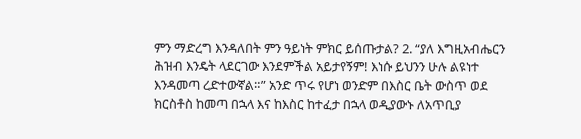ምን ማድረግ እንዳለበት ምን ዓይነት ምክር ይሰጡታል? 2. “ያለ እግዚአብሔርን ሕዝብ እንዴት ላደርገው እንደምችል አይታየኝም! እነሱ ይህንን ሁሉ ልዩነተ እንዳመጣ ረድተውኛል።” አንድ ጥሩ የሆነ ወንድም በእስር ቤት ውስጥ ወደ ክርስቶስ ከመጣ በኋላ እና ከእስር ከተፈታ በኋላ ወዲያውኑ ለአጥቢያ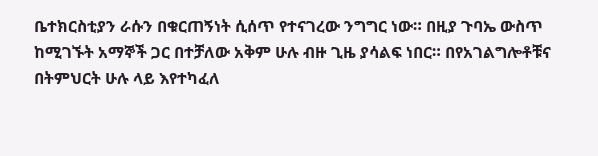ቤተክርስቲያን ራሱን በቁርጠኝነት ሲሰጥ የተናገረው ንግግር ነው። በዚያ ጉባኤ ውስጥ ከሚገኙት አማኞች ጋር በተቻለው አቅም ሁሉ ብዙ ጊዜ ያሳልፍ ነበር። በየአገልግሎቶቹና በትምህርት ሁሉ ላይ እየተካፈለ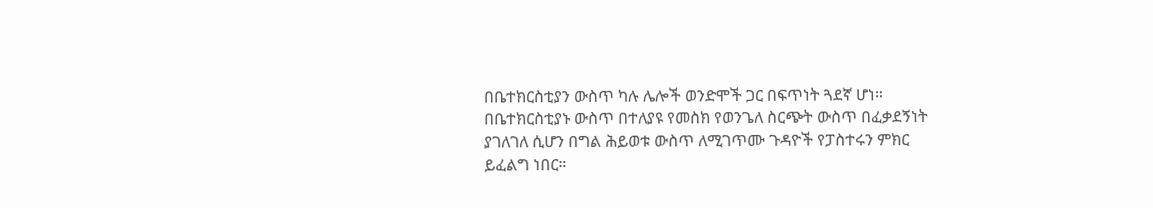በቤተክርስቲያን ውስጥ ካሉ ሌሎች ወንድሞች ጋር በፍጥነት ጓደኛ ሆነ። በቤተክርስቲያኑ ውስጥ በተለያዩ የመስክ የወንጌለ ስርጭት ውስጥ በፈቃደኝነት ያገለገለ ሲሆን በግል ሕይወቱ ውስጥ ለሚገጥሙ ጉዳዮች የፓስተሩን ምክር ይፈልግ ነበር።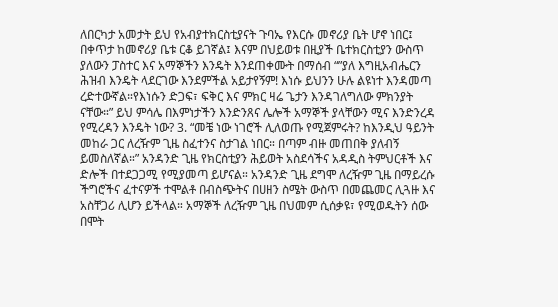ለበርካታ አመታት ይህ የአብያተክርስቲያናት ጉባኤ የእርሱ መኖሪያ ቤት ሆኖ ነበር፤ በቀጥታ ከመኖሪያ ቤቱ ርቆ ይገኛል፤ እናም በህይወቱ በዚያች ቤተክርስቲያን ውስጥ ያለውን ፓስተር እና አማኞችን እንዴት እንደጠቀሙት በማሰብ “”ያለ እግዚአብሔርን ሕዝብ እንዴት ላደርገው እንደምችል አይታየኝም! እነሱ ይህንን ሁሉ ልዩነተ እንዳመጣ ረድተውኛል።የእነሱን ድጋፍ፣ ፍቅር እና ምክር ዛሬ ጌታን እንዳገለግለው ምክንያት ናቸው።” ይህ ምሳሌ በእምነታችን እንድንጸና ሌሎች አማኞች ያላቸውን ሚና እንድንረዳ የሚረዳን እንዴት ነው? 3. “መቼ ነው ነገሮች ሊለወጡ የሚጀምሩት? ከእንዲህ ዓይንት መከራ ጋር ለረዥም ጊዜ ስፈተንና ስታገል ነበር። በጣም ብዙ መጠበቅ ያለብኝ ይመስለኛል።” አንዳንድ ጊዜ የክርስቲያን ሕይወት አስደሳችና አዳዲስ ትምህርቶች እና ድሎች በተደጋጋሚ የሚያመጣ ይሆናል። አንዳንድ ጊዜ ደግሞ ለረዥም ጊዜ በማይረሱ ችግሮችና ፈተናዎች ተሞልቶ በብስጭትና በሀዘን ስሜት ውስጥ በመጨመር ሊጓዙ እና አስቸጋሪ ሊሆን ይችላል። አማኞች ለረዥም ጊዜ በህመም ሲሰቃዩ፣ የሚወዱትን ሰው በሞት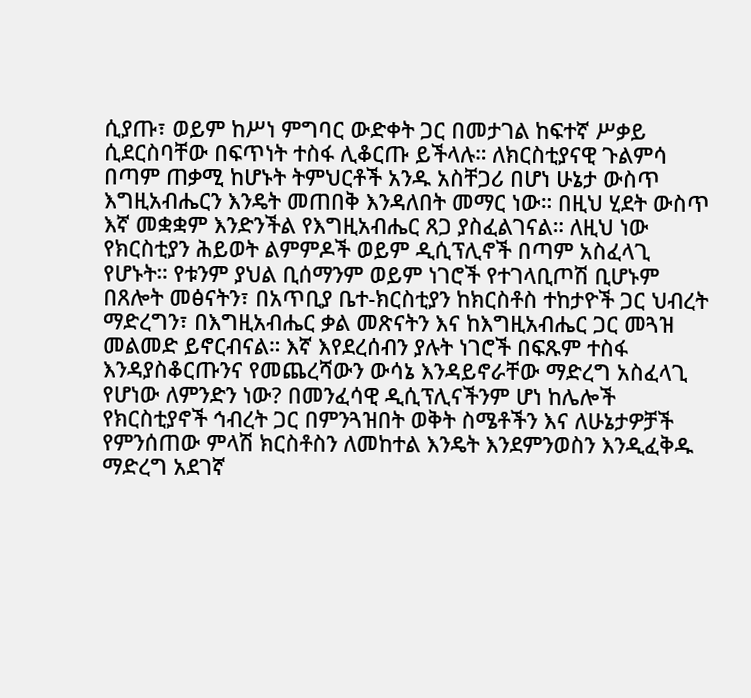ሲያጡ፣ ወይም ከሥነ ምግባር ውድቀት ጋር በመታገል ከፍተኛ ሥቃይ ሲደርስባቸው በፍጥነት ተስፋ ሊቆርጡ ይችላሉ። ለክርስቲያናዊ ጉልምሳ በጣም ጠቃሚ ከሆኑት ትምህርቶች አንዱ አስቸጋሪ በሆነ ሁኔታ ውስጥ እግዚአብሔርን እንዴት መጠበቅ እንዳለበት መማር ነው። በዚህ ሂደት ውስጥ እኛ መቋቋም እንድንችል የእግዚአብሔር ጸጋ ያስፈልገናል። ለዚህ ነው የክርስቲያን ሕይወት ልምምዶች ወይም ዲሲፕሊኖች በጣም አስፈላጊ የሆኑት። የቱንም ያህል ቢሰማንም ወይም ነገሮች የተገላቢጦሽ ቢሆኑም በጸሎት መፅናትን፣ በአጥቢያ ቤተ-ክርስቲያን ከክርስቶስ ተከታዮች ጋር ህብረት ማድረግን፣ በእግዚአብሔር ቃል መጽናትን እና ከእግዚአብሔር ጋር መጓዝ መልመድ ይኖርብናል። እኛ እየደረሰብን ያሉት ነገሮች በፍጹም ተስፋ እንዳያስቆርጡንና የመጨረሻውን ውሳኔ እንዳይኖራቸው ማድረግ አስፈላጊ የሆነው ለምንድን ነው? በመንፈሳዊ ዲሲፕሊናችንም ሆነ ከሌሎች የክርስቲያኖች ኅብረት ጋር በምንጓዝበት ወቅት ስሜቶችን እና ለሁኔታዎቻች የምንሰጠው ምላሽ ክርስቶስን ለመከተል እንዴት እንደምንወስን እንዲፈቅዱ ማድረግ አደገኛ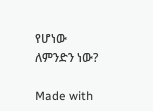የሆነው ለምንድን ነው?

Made with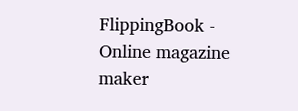FlippingBook - Online magazine maker